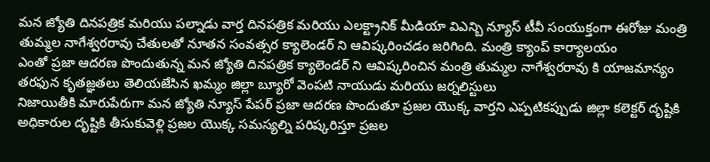మన జ్యోతి దినపత్రిక మరియు పల్నాడు వార్త దినపత్రిక మరియు ఎలక్ట్రానిక్ మీడియా విఎన్బి న్యూస్ టీవీ సంయుక్తంగా ఈరోజు మంత్రి తుమ్మల నాగేశ్వరరావు చేతులతో నూతన సంవత్సర క్యాలెండర్ ని ఆవిష్కరించడం జరిగింది. మంత్రి క్యాంప్ కార్యాలయం
ఎంతో ప్రజా ఆదరణ పొందుతున్న మన జ్యోతి దినపత్రిక క్యాలెండర్ ని ఆవిష్కరించిన మంత్రి తుమ్మల నాగేశ్వరరావు కి యాజమాన్యం తరఫున కృతజ్ఞతలు తెలియజేసిన ఖమ్మం జిల్లా బ్యూరో వెంపటి నాయుడు మరియు జర్నలిస్టులు
నిజాయితీకి మారుపేరుగా మన జ్యోతి న్యూస్ పేపర్ ప్రజా ఆదరణ పొందుతూ ప్రజల యొక్క వార్తని ఎప్పటికప్పుడు జిల్లా కలెక్టర్ దృష్టికి అధికారుల దృష్టికి తీసుకువెళ్లి ప్రజల యొక్క సమస్యల్ని పరిష్కరిస్తూ ప్రజల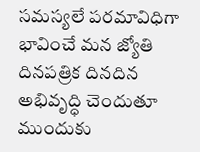సమస్యలే పరమావిధిగా భావించే మన జ్యోతి దినపత్రిక దినదిన అభివృద్ధి చెందుతూ ముందుకు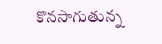కొనసాగుతున్న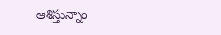ఆశిస్తున్నాం